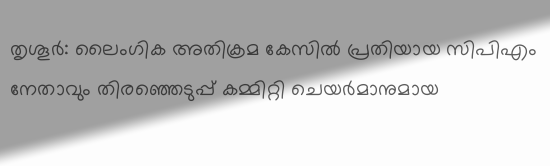തൃശൂർ: ലൈംഗിക അതിക്രമ കേസിൽ പ്രതിയായ സിപിഎം നേതാവും തിരഞ്ഞെടുപ്പ് കമ്മിറ്റി ചെയർമാനുമായ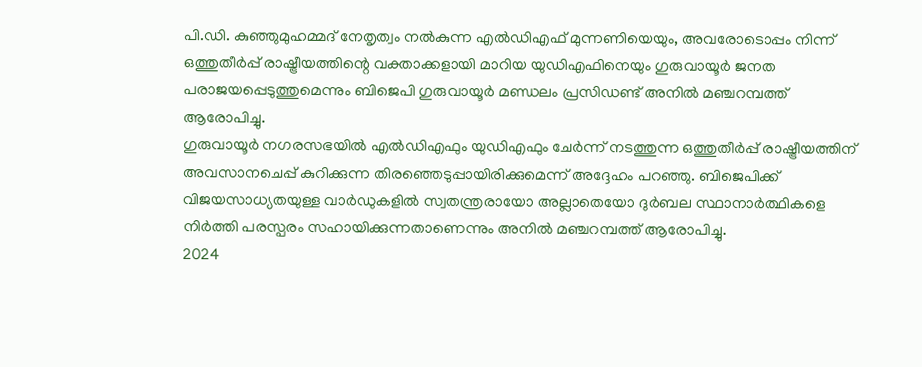പി.ഡി. കുഞ്ഞുമുഹമ്മദ് നേതൃത്വം നൽകുന്ന എൽഡിഎഫ് മുന്നണിയെയും, അവരോടൊപ്പം നിന്ന് ഒത്തുതീർപ്പ് രാഷ്ട്രീയത്തിന്റെ വക്താക്കളായി മാറിയ യുഡിഎഫിനെയും ഗുരുവായൂർ ജനത പരാജയപ്പെടുത്തുമെന്നും ബിജെപി ഗുരുവായൂർ മണ്ഡലം പ്രസിഡണ്ട് അനിൽ മഞ്ചറമ്പത്ത് ആരോപിച്ചു.
ഗുരുവായൂർ നഗരസഭയിൽ എൽഡിഎഫും യുഡിഎഫും ചേർന്ന് നടത്തുന്ന ഒത്തുതീർപ്പ് രാഷ്ട്രീയത്തിന് അവസാനചെപ്പ് കുറിക്കുന്ന തിരഞ്ഞെടുപ്പായിരിക്കുമെന്ന് അദ്ദേഹം പറഞ്ഞു. ബിജെപിക്ക് വിജയസാധ്യതയുള്ള വാർഡുകളിൽ സ്വതന്ത്രരായോ അല്ലാതെയോ ദുർബല സ്ഥാനാർത്ഥികളെ നിർത്തി പരസ്പരം സഹായിക്കുന്നതാണെന്നും അനിൽ മഞ്ചറമ്പത്ത് ആരോപിച്ചു.
2024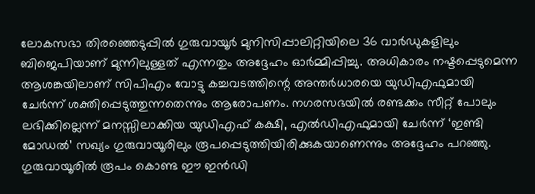ലോകസഭാ തിരഞ്ഞെടുപ്പിൽ ഗുരുവായൂർ മുനിസിപ്പാലിറ്റിയിലെ 36 വാർഡുകളിലും ബിജെപിയാണ് മുന്നിലുള്ളത് എന്നതും അദ്ദേഹം ഓർമ്മിപ്പിച്ചു. അധികാരം നഷ്ടപ്പെടുമെന്ന ആശങ്കയിലാണ് സിപിഎം വോട്ടു കച്ചവടത്തിന്റെ അന്തർധാരയെ യുഡിഎഫുമായി ചേർന്ന് ശക്തിപ്പെടുത്തുന്നതെന്നും ആരോപണം. നഗരസഭയിൽ രണ്ടക്കം സീറ്റ് പോലും ലഭിക്കില്ലെന്ന് മനസ്സിലാക്കിയ യുഡിഎഫ് കക്ഷി, എൽഡിഎഫുമായി ചേർന്ന് ‘ഇണ്ടി മോഡൽ’ സഖ്യം ഗുരുവായൂരിലും രൂപപ്പെടുത്തിയിരിക്കുകയാണെന്നും അദ്ദേഹം പറഞ്ഞു.
ഗുരുവായൂരിൽ രൂപം കൊണ്ട ഈ ഇൻഡി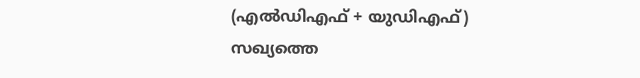(എൽഡിഎഫ് + യുഡിഎഫ്) സഖ്യത്തെ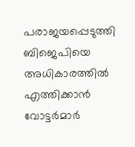പരാജയപ്പെടുത്തി ബിജെപിയെ അധികാരത്തിൽ എത്തിക്കാൻ വോട്ടർമാർ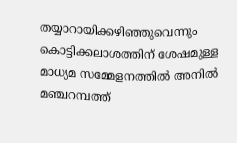തയ്യാറായിക്കഴിഞ്ഞുവെന്നും കൊട്ടിക്കലാശത്തിന് ശേഷമുള്ള മാധ്യമ സമ്മേളനത്തിൽ അനിൽ മഞ്ചറമ്പത്ത്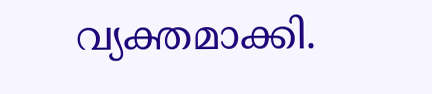വ്യക്തമാക്കി.